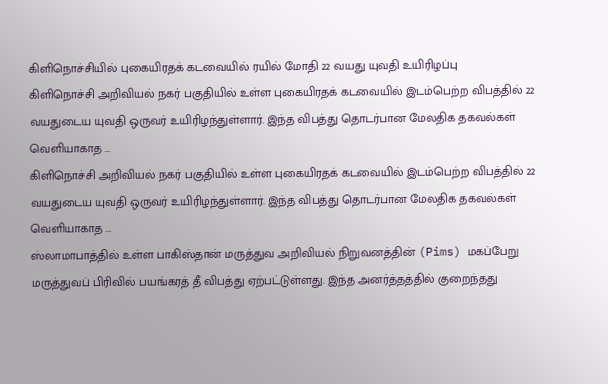கிளிநொச்சியில் புகையிரதக் கடவையில் ரயில் மோதி 22 வயது யுவதி உயிரிழப்பு
கிளிநொச்சி அறிவியல் நகர் பகுதியில் உள்ள புகையிரதக் கடவையில் இடம்பெற்ற விபத்தில் 22 வயதுடைய யுவதி ஒருவர் உயிரிழந்துள்ளார். இந்த விபத்து தொடர்பான மேலதிக தகவல்கள் வெளியாகாத ...
கிளிநொச்சி அறிவியல் நகர் பகுதியில் உள்ள புகையிரதக் கடவையில் இடம்பெற்ற விபத்தில் 22 வயதுடைய யுவதி ஒருவர் உயிரிழந்துள்ளார். இந்த விபத்து தொடர்பான மேலதிக தகவல்கள் வெளியாகாத ...
ஸ்லாமாபாத்தில் உள்ள பாகிஸ்தான் மருத்துவ அறிவியல் நிறுவனத்தின் (Pims) மகப்பேறு மருத்துவப் பிரிவில் பயங்கரத் தீ விபத்து ஏற்பட்டுள்ளது. இந்த அனர்த்தத்தில் குறைந்தது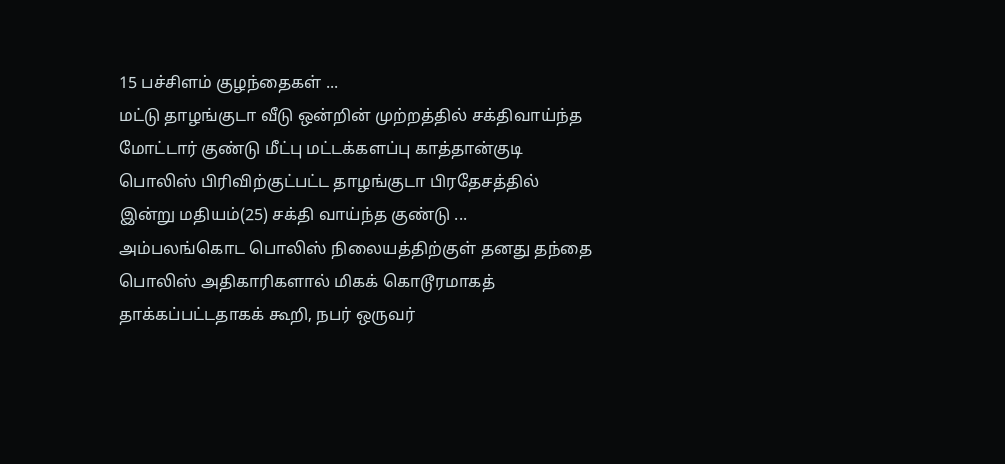15 பச்சிளம் குழந்தைகள் ...
மட்டு தாழங்குடா வீடு ஒன்றின் முற்றத்தில் சக்திவாய்ந்த மோட்டார் குண்டு மீட்பு மட்டக்களப்பு காத்தான்குடி பொலிஸ் பிரிவிற்குட்பட்ட தாழங்குடா பிரதேசத்தில் இன்று மதியம்(25) சக்தி வாய்ந்த குண்டு ...
அம்பலங்கொட பொலிஸ் நிலையத்திற்குள் தனது தந்தை பொலிஸ் அதிகாரிகளால் மிகக் கொடூரமாகத் தாக்கப்பட்டதாகக் கூறி, நபர் ஒருவர்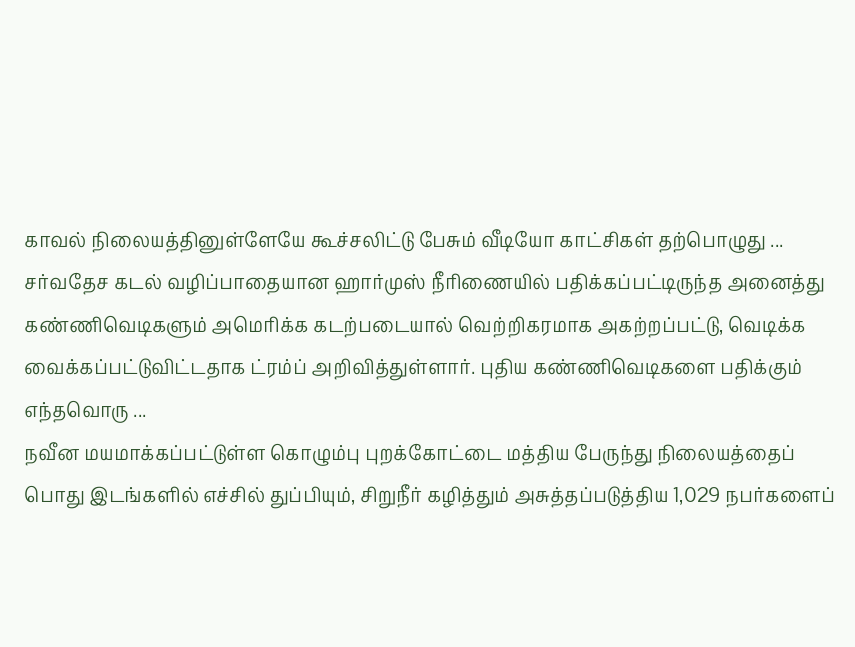காவல் நிலையத்தினுள்ளேயே கூச்சலிட்டு பேசும் வீடியோ காட்சிகள் தற்பொழுது ...
சர்வதேச கடல் வழிப்பாதையான ஹார்முஸ் நீரிணையில் பதிக்கப்பட்டிருந்த அனைத்து கண்ணிவெடிகளும் அமெரிக்க கடற்படையால் வெற்றிகரமாக அகற்றப்பட்டு, வெடிக்க வைக்கப்பட்டுவிட்டதாக ட்ரம்ப் அறிவித்துள்ளார். புதிய கண்ணிவெடிகளை பதிக்கும் எந்தவொரு ...
நவீன மயமாக்கப்பட்டுள்ள கொழும்பு புறக்கோட்டை மத்திய பேருந்து நிலையத்தைப் பொது இடங்களில் எச்சில் துப்பியும், சிறுநீர் கழித்தும் அசுத்தப்படுத்திய 1,029 நபர்களைப்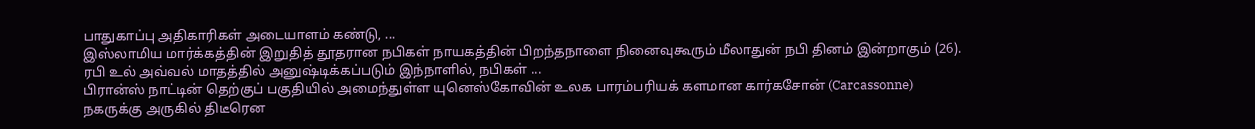பாதுகாப்பு அதிகாரிகள் அடையாளம் கண்டு, ...
இஸ்லாமிய மார்க்கத்தின் இறுதித் தூதரான நபிகள் நாயகத்தின் பிறந்தநாளை நினைவுகூரும் மீலாதுன் நபி தினம் இன்றாகும் (26). ரபி உல் அவ்வல் மாதத்தில் அனுஷ்டிக்கப்படும் இந்நாளில், நபிகள் ...
பிரான்ஸ் நாட்டின் தெற்குப் பகுதியில் அமைந்துள்ள யுனெஸ்கோவின் உலக பாரம்பரியக் களமான கார்கசோன் (Carcassonne) நகருக்கு அருகில் திடீரென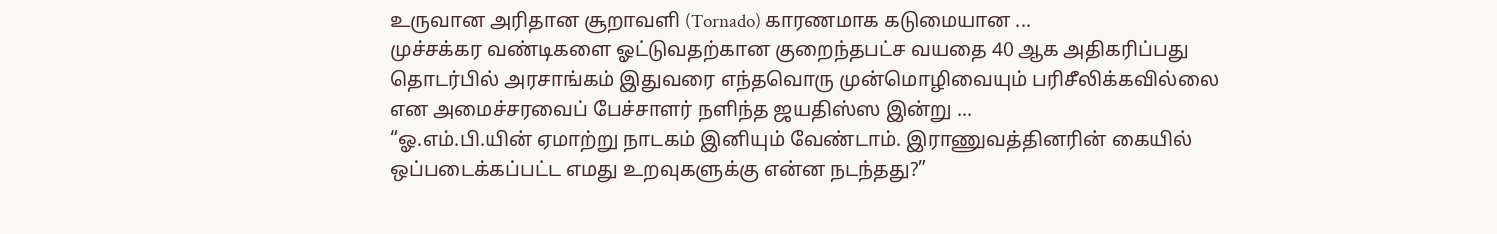உருவான அரிதான சூறாவளி (Tornado) காரணமாக கடுமையான ...
முச்சக்கர வண்டிகளை ஓட்டுவதற்கான குறைந்தபட்ச வயதை 40 ஆக அதிகரிப்பது தொடர்பில் அரசாங்கம் இதுவரை எந்தவொரு முன்மொழிவையும் பரிசீலிக்கவில்லை என அமைச்சரவைப் பேச்சாளர் நளிந்த ஜயதிஸ்ஸ இன்று ...
“ஓ.எம்.பி.யின் ஏமாற்று நாடகம் இனியும் வேண்டாம். இராணுவத்தினரின் கையில் ஒப்படைக்கப்பட்ட எமது உறவுகளுக்கு என்ன நடந்தது?”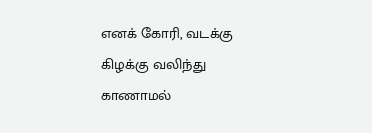எனக் கோரி, வடக்கு கிழக்கு வலிந்து காணாமல்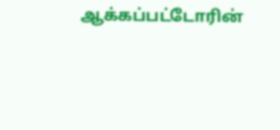ஆக்கப்பட்டோரின்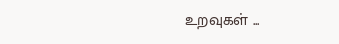உறவுகள் ...